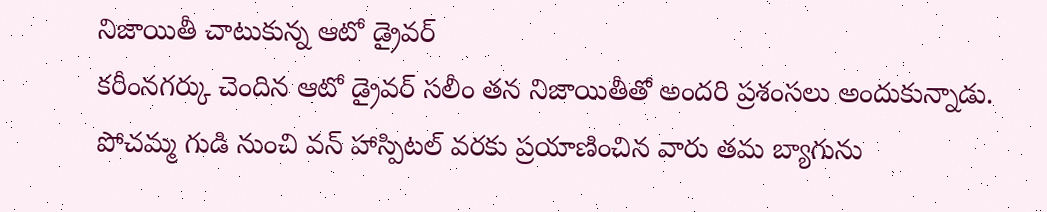నిజాయితీ చాటుకున్న ఆటో డ్రైవర్
కరీంనగర్కు చెందిన ఆటో డ్రైవర్ సలీం తన నిజాయితీతో అందరి ప్రశంసలు అందుకున్నాడు. పోచమ్మ గుడి నుంచి వన్ హాస్పిటల్ వరకు ప్రయాణించిన వారు తమ బ్యాగును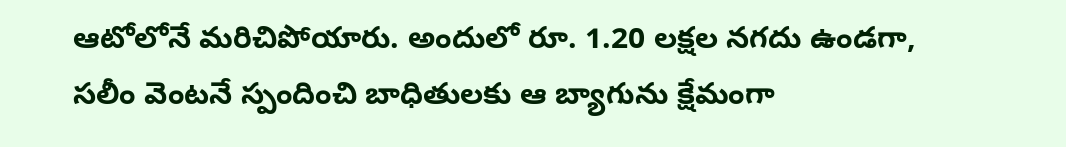ఆటోలోనే మరిచిపోయారు. అందులో రూ. 1.20 లక్షల నగదు ఉండగా, సలీం వెంటనే స్పందించి బాధితులకు ఆ బ్యాగును క్షేమంగా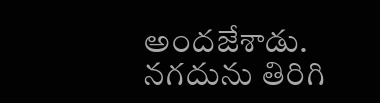అందజేశాడు. నగదును తిరిగి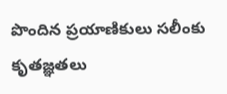పొందిన ప్రయాణికులు సలీంకు కృతజ్ఞతలు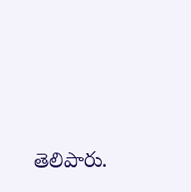తెలిపారు.